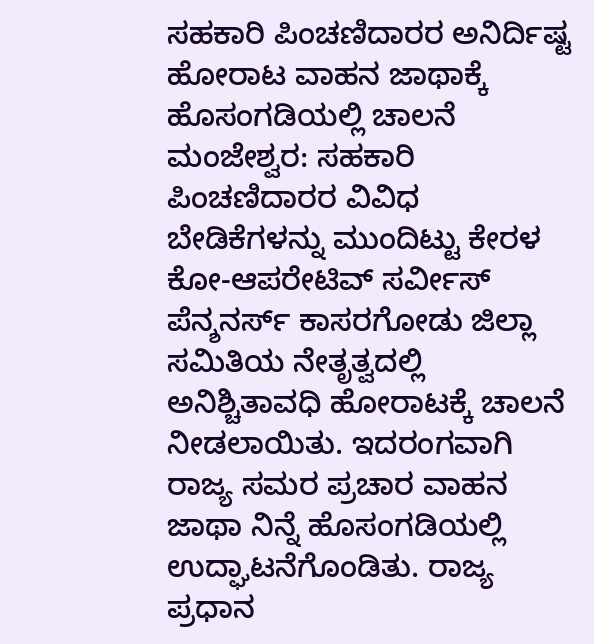ಸಹಕಾರಿ ಪಿಂಚಣಿದಾರರ ಅನಿರ್ದಿಷ್ಟ ಹೋರಾಟ ವಾಹನ ಜಾಥಾಕ್ಕೆ ಹೊಸಂಗಡಿಯಲ್ಲಿ ಚಾಲನೆ
ಮಂಜೇಶ್ವರ: ಸಹಕಾರಿ ಪಿಂಚಣಿದಾರರ ವಿವಿಧ ಬೇಡಿಕೆಗಳನ್ನು ಮುಂದಿಟ್ಟು ಕೇರಳ ಕೋ-ಆಪರೇಟಿವ್ ಸರ್ವೀಸ್ ಪೆನ್ಶನರ್ಸ್ ಕಾಸರಗೋಡು ಜಿಲ್ಲಾ ಸಮಿತಿಯ ನೇತೃತ್ವದಲ್ಲಿ ಅನಿಶ್ಚಿತಾವಧಿ ಹೋರಾಟಕ್ಕೆ ಚಾಲನೆ ನೀಡಲಾಯಿತು. ಇದರಂಗವಾಗಿ ರಾಜ್ಯ ಸಮರ ಪ್ರಚಾರ ವಾಹನ ಜಾಥಾ ನಿನ್ನೆ ಹೊಸಂಗಡಿಯಲ್ಲಿ ಉದ್ಘಾಟನೆಗೊಂಡಿತು. ರಾಜ್ಯ ಪ್ರಧಾನ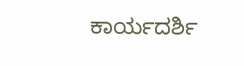ಕಾರ್ಯದರ್ಶಿ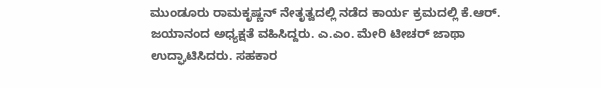ಮುಂಡೂರು ರಾಮಕೃಷ್ಣನ್ ನೇತೃತ್ವದಲ್ಲಿ ನಡೆದ ಕಾರ್ಯ ಕ್ರಮದಲ್ಲಿ ಕೆ.ಆರ್. ಜಯಾನಂದ ಅಧ್ಯಕ್ಷತೆ ವಹಿಸಿದ್ದರು. ಎ.ಎಂ. ಮೇರಿ ಟೀಚರ್ ಜಾಥಾ ಉದ್ಘಾಟಿಸಿದರು. ಸಹಕಾರ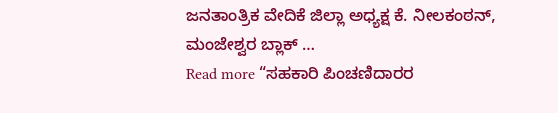ಜನತಾಂತ್ರಿಕ ವೇದಿಕೆ ಜಿಲ್ಲಾ ಅಧ್ಯಕ್ಷ ಕೆ. ನೀಲಕಂಠನ್, ಮಂಜೇಶ್ವರ ಬ್ಲಾಕ್ …
Read more “ಸಹಕಾರಿ ಪಿಂಚಣಿದಾರರ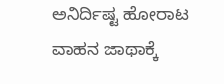ಅನಿರ್ದಿಷ್ಟ ಹೋರಾಟ ವಾಹನ ಜಾಥಾಕ್ಕೆ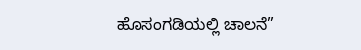ಹೊಸಂಗಡಿಯಲ್ಲಿ ಚಾಲನೆ”